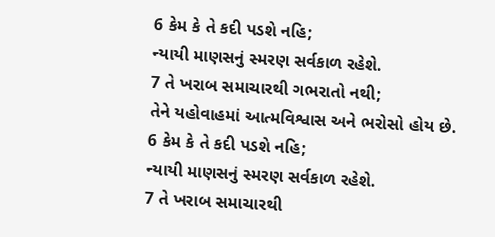6 કેમ કે તે કદી પડશે નહિ;
ન્યાયી માણસનું સ્મરણ સર્વકાળ રહેશે.
7 તે ખરાબ સમાચારથી ગભરાતો નથી;
તેને યહોવાહમાં આત્મવિશ્વાસ અને ભરોસો હોય છે.
6 કેમ કે તે કદી પડશે નહિ;
ન્યાયી માણસનું સ્મરણ સર્વકાળ રહેશે.
7 તે ખરાબ સમાચારથી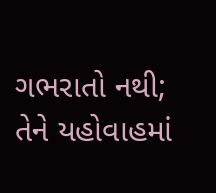ગભરાતો નથી;
તેને યહોવાહમાં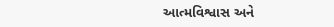આત્મવિશ્વાસ અને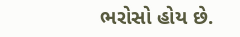ભરોસો હોય છે.